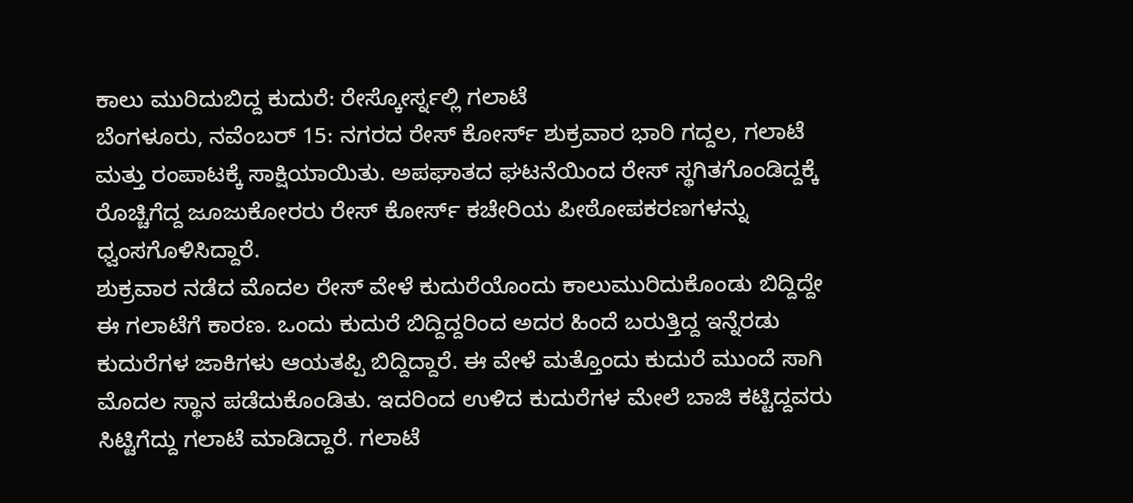ಕಾಲು ಮುರಿದುಬಿದ್ದ ಕುದುರೆ: ರೇಸ್ಕೋರ್ಸ್ನಲ್ಲಿ ಗಲಾಟೆ
ಬೆಂಗಳೂರು, ನವೆಂಬರ್ 15: ನಗರದ ರೇಸ್ ಕೋರ್ಸ್ ಶುಕ್ರವಾರ ಭಾರಿ ಗದ್ದಲ, ಗಲಾಟೆ ಮತ್ತು ರಂಪಾಟಕ್ಕೆ ಸಾಕ್ಷಿಯಾಯಿತು. ಅಪಘಾತದ ಘಟನೆಯಿಂದ ರೇಸ್ ಸ್ಥಗಿತಗೊಂಡಿದ್ದಕ್ಕೆ ರೊಚ್ಚಿಗೆದ್ದ ಜೂಜುಕೋರರು ರೇಸ್ ಕೋರ್ಸ್ ಕಚೇರಿಯ ಪೀಠೋಪಕರಣಗಳನ್ನು ಧ್ವಂಸಗೊಳಿಸಿದ್ದಾರೆ.
ಶುಕ್ರವಾರ ನಡೆದ ಮೊದಲ ರೇಸ್ ವೇಳೆ ಕುದುರೆಯೊಂದು ಕಾಲುಮುರಿದುಕೊಂಡು ಬಿದ್ದಿದ್ದೇ ಈ ಗಲಾಟೆಗೆ ಕಾರಣ. ಒಂದು ಕುದುರೆ ಬಿದ್ದಿದ್ದರಿಂದ ಅದರ ಹಿಂದೆ ಬರುತ್ತಿದ್ದ ಇನ್ನೆರಡು ಕುದುರೆಗಳ ಜಾಕಿಗಳು ಆಯತಪ್ಪಿ ಬಿದ್ದಿದ್ದಾರೆ. ಈ ವೇಳೆ ಮತ್ತೊಂದು ಕುದುರೆ ಮುಂದೆ ಸಾಗಿ ಮೊದಲ ಸ್ಥಾನ ಪಡೆದುಕೊಂಡಿತು. ಇದರಿಂದ ಉಳಿದ ಕುದುರೆಗಳ ಮೇಲೆ ಬಾಜಿ ಕಟ್ಟಿದ್ದವರು ಸಿಟ್ಟಿಗೆದ್ದು ಗಲಾಟೆ ಮಾಡಿದ್ದಾರೆ. ಗಲಾಟೆ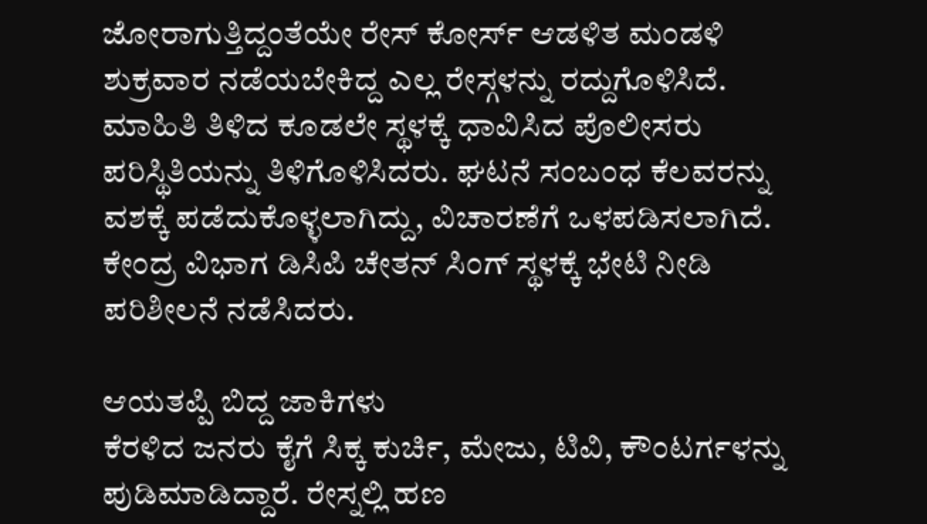ಜೋರಾಗುತ್ತಿದ್ದಂತೆಯೇ ರೇಸ್ ಕೋರ್ಸ್ ಆಡಳಿತ ಮಂಡಳಿ ಶುಕ್ರವಾರ ನಡೆಯಬೇಕಿದ್ದ ಎಲ್ಲ ರೇಸ್ಗಳನ್ನು ರದ್ದುಗೊಳಿಸಿದೆ.
ಮಾಹಿತಿ ತಿಳಿದ ಕೂಡಲೇ ಸ್ಥಳಕ್ಕೆ ಧಾವಿಸಿದ ಪೊಲೀಸರು ಪರಿಸ್ಥಿತಿಯನ್ನು ತಿಳಿಗೊಳಿಸಿದರು. ಘಟನೆ ಸಂಬಂಧ ಕೆಲವರನ್ನು ವಶಕ್ಕೆ ಪಡೆದುಕೊಳ್ಳಲಾಗಿದ್ದು, ವಿಚಾರಣೆಗೆ ಒಳಪಡಿಸಲಾಗಿದೆ. ಕೇಂದ್ರ ವಿಭಾಗ ಡಿಸಿಪಿ ಚೇತನ್ ಸಿಂಗ್ ಸ್ಥಳಕ್ಕೆ ಭೇಟಿ ನೀಡಿ ಪರಿಶೀಲನೆ ನಡೆಸಿದರು.

ಆಯತಪ್ಪಿ ಬಿದ್ದ ಜಾಕಿಗಳು
ಕೆರಳಿದ ಜನರು ಕೈಗೆ ಸಿಕ್ಕ ಕುರ್ಚಿ, ಮೇಜು, ಟಿವಿ, ಕೌಂಟರ್ಗಳನ್ನು ಪುಡಿಮಾಡಿದ್ದಾರೆ. ರೇಸ್ನಲ್ಲಿ ಹಣ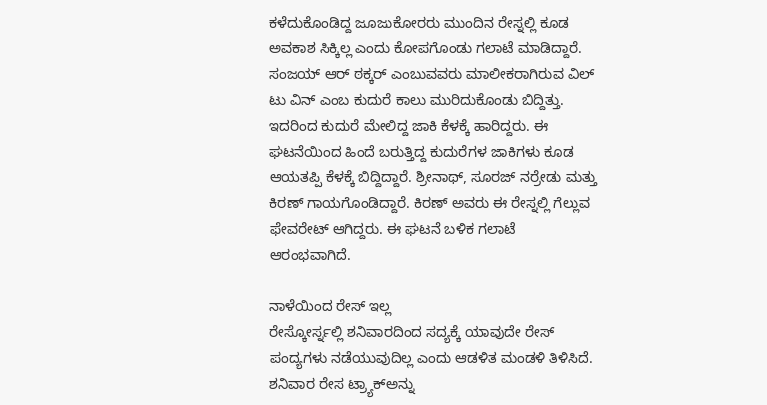ಕಳೆದುಕೊಂಡಿದ್ದ ಜೂಜುಕೋರರು ಮುಂದಿನ ರೇಸ್ನಲ್ಲಿ ಕೂಡ ಅವಕಾಶ ಸಿಕ್ಕಿಲ್ಲ ಎಂದು ಕೋಪಗೊಂಡು ಗಲಾಟೆ ಮಾಡಿದ್ದಾರೆ. ಸಂಜಯ್ ಆರ್ ಠಕ್ಕರ್ ಎಂಬುವವರು ಮಾಲೀಕರಾಗಿರುವ ವಿಲ್ ಟು ವಿನ್ ಎಂಬ ಕುದುರೆ ಕಾಲು ಮುರಿದುಕೊಂಡು ಬಿದ್ದಿತ್ತು. ಇದರಿಂದ ಕುದುರೆ ಮೇಲಿದ್ದ ಜಾಕಿ ಕೆಳಕ್ಕೆ ಹಾರಿದ್ದರು. ಈ ಘಟನೆಯಿಂದ ಹಿಂದೆ ಬರುತ್ತಿದ್ದ ಕುದುರೆಗಳ ಜಾಕಿಗಳು ಕೂಡ ಆಯತಪ್ಪಿ ಕೆಳಕ್ಕೆ ಬಿದ್ದಿದ್ದಾರೆ. ಶ್ರೀನಾಥ್, ಸೂರಜ್ ನರ್ರೇಡು ಮತ್ತು ಕಿರಣ್ ಗಾಯಗೊಂಡಿದ್ದಾರೆ. ಕಿರಣ್ ಅವರು ಈ ರೇಸ್ನಲ್ಲಿ ಗೆಲ್ಲುವ ಫೇವರೇಟ್ ಆಗಿದ್ದರು. ಈ ಘಟನೆ ಬಳಿಕ ಗಲಾಟೆ ಆರಂಭವಾಗಿದೆ.

ನಾಳೆಯಿಂದ ರೇಸ್ ಇಲ್ಲ
ರೇಸ್ಕೋರ್ಸ್ನಲ್ಲಿ ಶನಿವಾರದಿಂದ ಸದ್ಯಕ್ಕೆ ಯಾವುದೇ ರೇಸ್ ಪಂದ್ಯಗಳು ನಡೆಯುವುದಿಲ್ಲ ಎಂದು ಆಡಳಿತ ಮಂಡಳಿ ತಿಳಿಸಿದೆ. ಶನಿವಾರ ರೇಸ ಟ್ರ್ಯಾಕ್ಅನ್ನು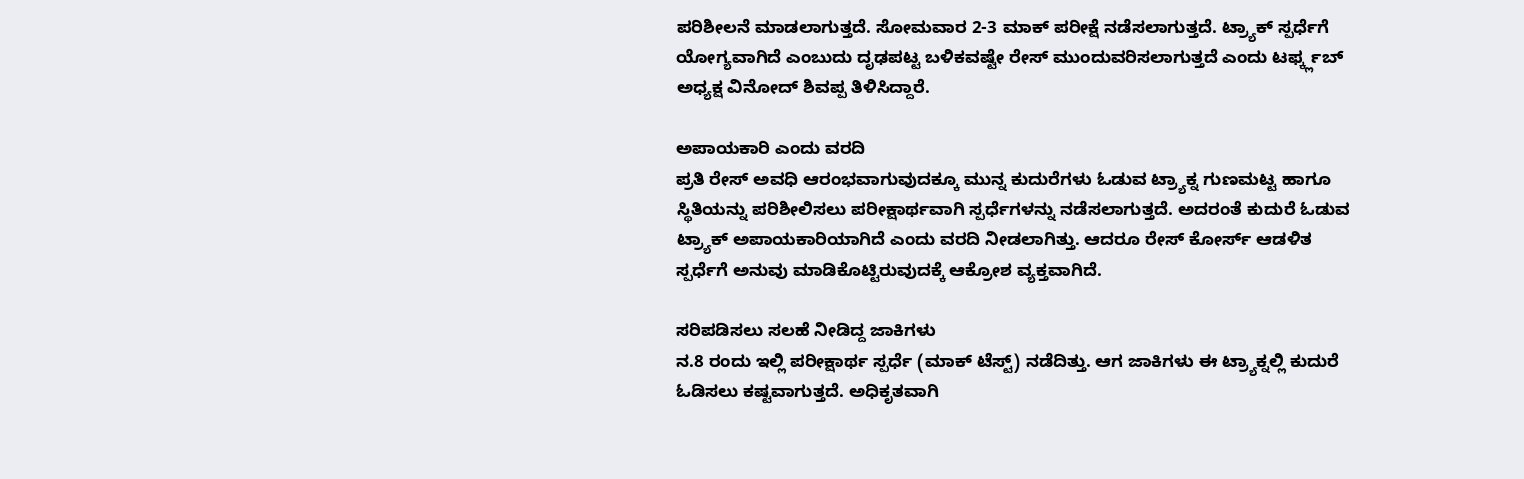ಪರಿಶೀಲನೆ ಮಾಡಲಾಗುತ್ತದೆ. ಸೋಮವಾರ 2-3 ಮಾಕ್ ಪರೀಕ್ಷೆ ನಡೆಸಲಾಗುತ್ತದೆ. ಟ್ರ್ಯಾಕ್ ಸ್ಪರ್ಧೆಗೆ ಯೋಗ್ಯವಾಗಿದೆ ಎಂಬುದು ದೃಢಪಟ್ಟ ಬಳಿಕವಷ್ಟೇ ರೇಸ್ ಮುಂದುವರಿಸಲಾಗುತ್ತದೆ ಎಂದು ಟರ್ಫ್ಕ್ಲಬ್ ಅಧ್ಯಕ್ಷ ವಿನೋದ್ ಶಿವಪ್ಪ ತಿಳಿಸಿದ್ದಾರೆ.

ಅಪಾಯಕಾರಿ ಎಂದು ವರದಿ
ಪ್ರತಿ ರೇಸ್ ಅವಧಿ ಆರಂಭವಾಗುವುದಕ್ಕೂ ಮುನ್ನ ಕುದುರೆಗಳು ಓಡುವ ಟ್ರ್ಯಾಕ್ನ ಗುಣಮಟ್ಟ ಹಾಗೂ ಸ್ಥಿತಿಯನ್ನು ಪರಿಶೀಲಿಸಲು ಪರೀಕ್ಷಾರ್ಥವಾಗಿ ಸ್ಪರ್ಧೆಗಳನ್ನು ನಡೆಸಲಾಗುತ್ತದೆ. ಅದರಂತೆ ಕುದುರೆ ಓಡುವ ಟ್ರ್ಯಾಕ್ ಅಪಾಯಕಾರಿಯಾಗಿದೆ ಎಂದು ವರದಿ ನೀಡಲಾಗಿತ್ತು. ಆದರೂ ರೇಸ್ ಕೋರ್ಸ್ ಆಡಳಿತ ಸ್ಪರ್ಧೆಗೆ ಅನುವು ಮಾಡಿಕೊಟ್ಟಿರುವುದಕ್ಕೆ ಆಕ್ರೋಶ ವ್ಯಕ್ತವಾಗಿದೆ.

ಸರಿಪಡಿಸಲು ಸಲಹೆ ನೀಡಿದ್ದ ಜಾಕಿಗಳು
ನ.8 ರಂದು ಇಲ್ಲಿ ಪರೀಕ್ಷಾರ್ಥ ಸ್ಪರ್ಧೆ (ಮಾಕ್ ಟೆಸ್ಟ್) ನಡೆದಿತ್ತು. ಆಗ ಜಾಕಿಗಳು ಈ ಟ್ರ್ಯಾಕ್ನಲ್ಲಿ ಕುದುರೆ ಓಡಿಸಲು ಕಷ್ಟವಾಗುತ್ತದೆ. ಅಧಿಕೃತವಾಗಿ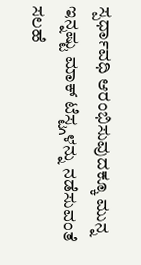ಸ್ಪರ್ಧಾವಧಿ ಆರಂಭಿಸುವುದಕ್ಕೂ ಮುನ್ನ ಇನ್ನಷ್ಟು ಮಾಕ್ ಟೆಸ್ಟ್ಗಳನ್ನು ನಡೆಸುವಂತೆ ಸಲಹೆ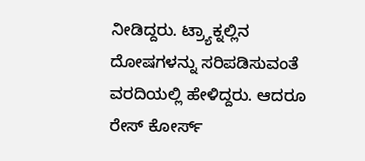ನೀಡಿದ್ದರು. ಟ್ರ್ಯಾಕ್ನಲ್ಲಿನ ದೋಷಗಳನ್ನು ಸರಿಪಡಿಸುವಂತೆ ವರದಿಯಲ್ಲಿ ಹೇಳಿದ್ದರು. ಆದರೂ ರೇಸ್ ಕೋರ್ಸ್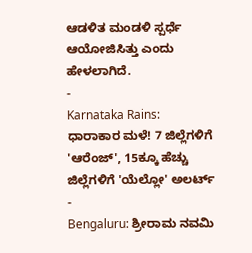ಆಡಳಿತ ಮಂಡಳಿ ಸ್ಪರ್ಧೆ ಆಯೋಜಿಸಿತ್ತು ಎಂದು ಹೇಳಲಾಗಿದೆ.
-
Karnataka Rains: ಧಾರಾಕಾರ ಮಳೆ! 7 ಜಿಲ್ಲೆಗಳಿಗೆ 'ಆರೆಂಜ್', 15ಕ್ಕೂ ಹೆಚ್ಚು ಜಿಲ್ಲೆಗಳಿಗೆ 'ಯೆಲ್ಲೋ' ಅಲರ್ಟ್ -
Bengaluru: ಶ್ರೀರಾಮ ನವಮಿ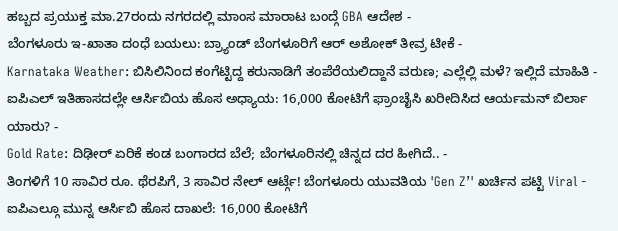ಹಬ್ಬದ ಪ್ರಯುಕ್ತ ಮಾ.27ರಂದು ನಗರದಲ್ಲಿ ಮಾಂಸ ಮಾರಾಟ ಬಂದ್ಗೆ GBA ಆದೇಶ -
ಬೆಂಗಳೂರು ಇ-ಖಾತಾ ದಂಧೆ ಬಯಲು: ಬ್ರ್ಯಾಂಡ್ ಬೆಂಗಳೂರಿಗೆ ಆರ್ ಅಶೋಕ್ ತೀವ್ರ ಟೀಕೆ -
Karnataka Weather: ಬಿಸಿಲಿನಿಂದ ಕಂಗೆಟ್ಟಿದ್ದ ಕರುನಾಡಿಗೆ ತಂಪೆರೆಯಲಿದ್ದಾನೆ ವರುಣ; ಎಲ್ಲೆಲ್ಲಿ ಮಳೆ? ಇಲ್ಲಿದೆ ಮಾಹಿತಿ -
ಐಪಿಎಲ್ ಇತಿಹಾಸದಲ್ಲೇ ಆರ್ಸಿಬಿಯ ಹೊಸ ಅಧ್ಯಾಯ: 16,000 ಕೋಟಿಗೆ ಫ್ರಾಂಚೈಸಿ ಖರೀದಿಸಿದ ಆರ್ಯಮನ್ ಬಿರ್ಲಾ ಯಾರು? -
Gold Rate: ದಿಢೀರ್ ಏರಿಕೆ ಕಂಡ ಬಂಗಾರದ ಬೆಲೆ; ಬೆಂಗಳೂರಿನಲ್ಲಿ ಚಿನ್ನದ ದರ ಹೀಗಿದೆ.. -
ತಿಂಗಳಿಗೆ 10 ಸಾವಿರ ರೂ. ಥೆರಪಿಗೆ, 3 ಸಾವಿರ ನೇಲ್ ಆರ್ಟ್ಗೆ! ಬೆಂಗಳೂರು ಯುವತಿಯ 'Gen Z’' ಖರ್ಚಿನ ಪಟ್ಟಿ Viral -
ಐಪಿಎಲ್ಗೂ ಮುನ್ನ ಆರ್ಸಿಬಿ ಹೊಸ ದಾಖಲೆ: 16,000 ಕೋಟಿಗೆ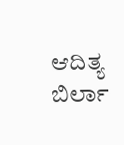ಆದಿತ್ಯ ಬಿರ್ಲಾ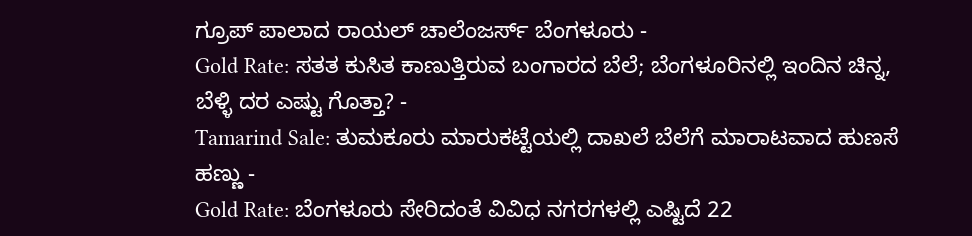ಗ್ರೂಪ್ ಪಾಲಾದ ರಾಯಲ್ ಚಾಲೆಂಜರ್ಸ್ ಬೆಂಗಳೂರು -
Gold Rate: ಸತತ ಕುಸಿತ ಕಾಣುತ್ತಿರುವ ಬಂಗಾರದ ಬೆಲೆ; ಬೆಂಗಳೂರಿನಲ್ಲಿ ಇಂದಿನ ಚಿನ್ನ, ಬೆಳ್ಳಿ ದರ ಎಷ್ಟು ಗೊತ್ತಾ? -
Tamarind Sale: ತುಮಕೂರು ಮಾರುಕಟ್ಟೆಯಲ್ಲಿ ದಾಖಲೆ ಬೆಲೆಗೆ ಮಾರಾಟವಾದ ಹುಣಸೆ ಹಣ್ಣು -
Gold Rate: ಬೆಂಗಳೂರು ಸೇರಿದಂತೆ ವಿವಿಧ ನಗರಗಳಲ್ಲಿ ಎಷ್ಟಿದೆ 22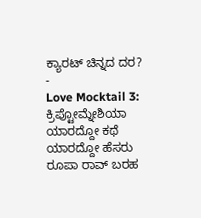ಕ್ಯಾರಟ್ ಚಿನ್ನದ ದರ? -
Love Mocktail 3: ಕ್ರಿಪ್ಟೋಮ್ನೇಶಿಯಾ ಯಾರದ್ದೋ ಕಥೆ ಯಾರದ್ದೋ ಹೆಸರು ರೂಪಾ ರಾವ್ ಬರಹ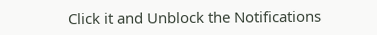Click it and Unblock the Notifications